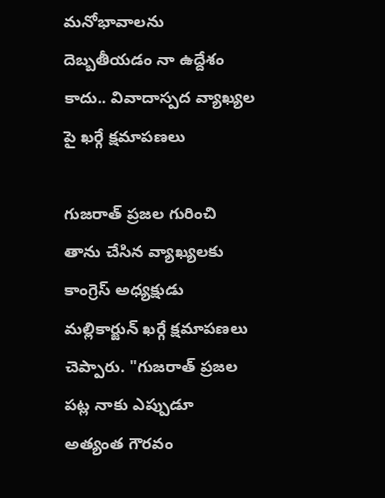మనోభావాలను దెబ్బతీయడం నా ఉద్దేశం కాదు.. వివాదాస్పద వ్యాఖ్యల పై ఖర్గే క్షమాపణలు

గుజరాత్ ప్రజల గురించి తాను చేసిన వ్యాఖ్యలకు కాంగ్రెస్ అధ్యక్షుడు మల్లికార్జున్ ఖర్గే క్షమాపణలు చెప్పారు. "గుజరాత్ ప్రజల పట్ల నాకు ఎప్పుడూ అత్యంత గౌరవం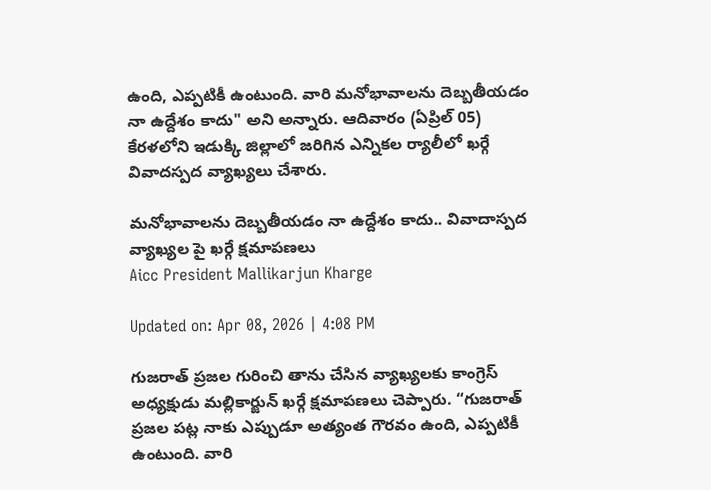ఉంది, ఎప్పటికీ ఉంటుంది. వారి మనోభావాలను దెబ్బతీయడం నా ఉద్దేశం కాదు" అని అన్నారు. ఆదివారం (ఏప్రిల్ 05) కేరళలోని ఇడుక్కి జిల్లాలో జరిగిన ఎన్నికల ర్యాలీలో ఖర్గే వివాదస్పద వ్యాఖ్యలు చేశారు.

మనోభావాలను దెబ్బతీయడం నా ఉద్దేశం కాదు.. వివాదాస్పద వ్యాఖ్యల పై ఖర్గే క్షమాపణలు
Aicc President Mallikarjun Kharge

Updated on: Apr 08, 2026 | 4:08 PM

గుజరాత్ ప్రజల గురించి తాను చేసిన వ్యాఖ్యలకు కాంగ్రెస్ అధ్యక్షుడు మల్లికార్జున్ ఖర్గే క్షమాపణలు చెప్పారు. “గుజరాత్ ప్రజల పట్ల నాకు ఎప్పుడూ అత్యంత గౌరవం ఉంది, ఎప్పటికీ ఉంటుంది. వారి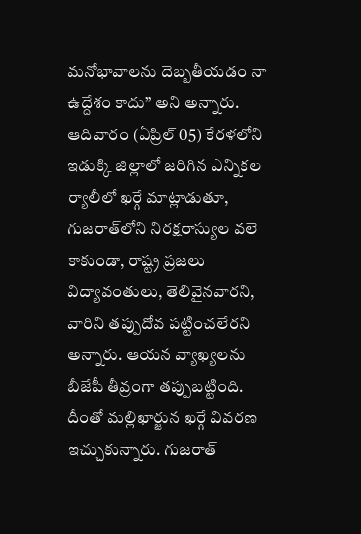మనోభావాలను దెబ్బతీయడం నా ఉద్దేశం కాదు” అని అన్నారు. ఆదివారం (ఏప్రిల్ 05) కేరళలోని ఇడుక్కి జిల్లాలో జరిగిన ఎన్నికల ర్యాలీలో ఖర్గే మాట్లాడుతూ, గుజరాత్‌లోని నిరక్షరాస్యుల వలె కాకుండా, రాష్ట్ర ప్రజలు విద్యావంతులు, తెలివైనవారని, వారిని తప్పుదోవ పట్టించలేరని అన్నారు. ఆయన వ్యాఖ్యలను బీజేపీ తీవ్రంగా తప్పుబట్టింది. దీంతో మల్లిఖార్జున ఖర్గే వివరణ ఇచ్చుకున్నారు. గుజరాత్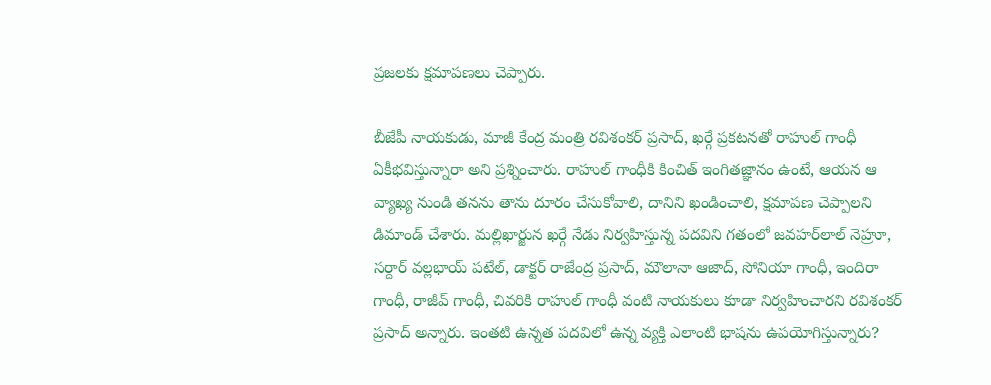ప్రజలకు క్షమాపణలు చెప్పారు.

బీజేపీ నాయకుడు, మాజీ కేంద్ర మంత్రి రవిశంకర్ ప్రసాద్, ఖర్గే ప్రకటనతో రాహుల్ గాంధీ ఏకీభవిస్తున్నారా అని ప్రశ్నించారు. రాహుల్ గాంధీకి కించిత్ ఇంగితజ్ఞానం ఉంటే, ఆయన ఆ వ్యాఖ్య నుండి తనను తాను దూరం చేసుకోవాలి, దానిని ఖండించాలి, క్షమాపణ చెప్పాలని డిమాండ్ చేశారు. మల్లిఖార్జున ఖర్గే నేడు నిర్వహిస్తున్న పదవిని గతంలో జవహర్‌లాల్ నెహ్రూ, సర్దార్ వల్లభాయ్ పటేల్, డాక్టర్ రాజేంద్ర ప్రసాద్, మౌలానా ఆజాద్, సోనియా గాంధీ, ఇందిరా గాంధీ, రాజీవ్ గాంధీ, చివరికి రాహుల్ గాంధీ వంటి నాయకులు కూడా నిర్వహించారని రవిశంకర్ ప్రసాద్ అన్నారు. ఇంతటి ఉన్నత పదవిలో ఉన్న వ్యక్తి ఎలాంటి భాషను ఉపయోగిస్తున్నారు?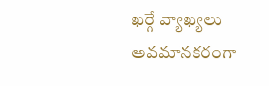ఖర్గే వ్యాఖ్యలు అవమానకరంగా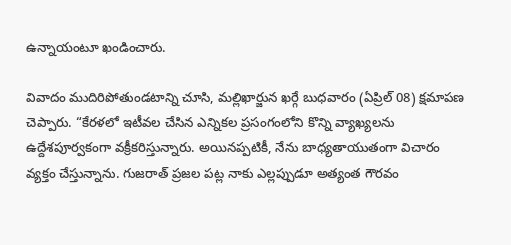ఉన్నాయంటూ ఖండించారు.

వివాదం ముదిరిపోతుండటాన్ని చూసి, మల్లిఖార్జున ఖర్గే బుధవారం (ఏప్రిల్ 08) క్షమాపణ చెప్పారు. “కేరళలో ఇటీవల చేసిన ఎన్నికల ప్రసంగంలోని కొన్ని వ్యాఖ్యలను ఉద్దేశపూర్వకంగా వక్రీకరిస్తున్నారు. అయినప్పటికీ, నేను బాధ్యతాయుతంగా విచారం వ్యక్తం చేస్తున్నాను. గుజరాత్ ప్రజల పట్ల నాకు ఎల్లప్పుడూ అత్యంత గౌరవం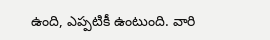ఉంది, ఎప్పటికీ ఉంటుంది. వారి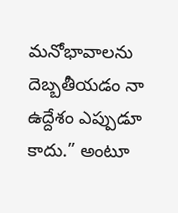మనోభావాలను దెబ్బతీయడం నా ఉద్దేశం ఎప్పుడూ కాదు.” అంటూ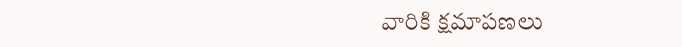వారికి క్షమాపణలు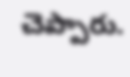చెప్పారు.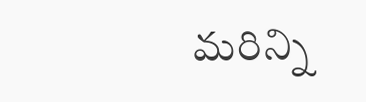మరిన్ని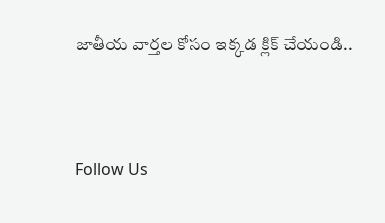జాతీయ వార్తల కోసం ఇక్కడ క్లిక్ చేయండి..



Follow Us